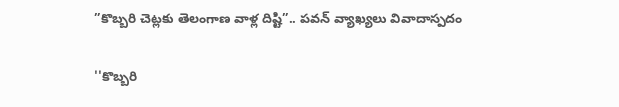”కొబ్బరి చెట్లకు తెలంగాణ వాళ్ల దిష్టి”.. పవన్ వ్యాఖ్య‌లు వివాదాస్ప‌దం

''కొబ్బరి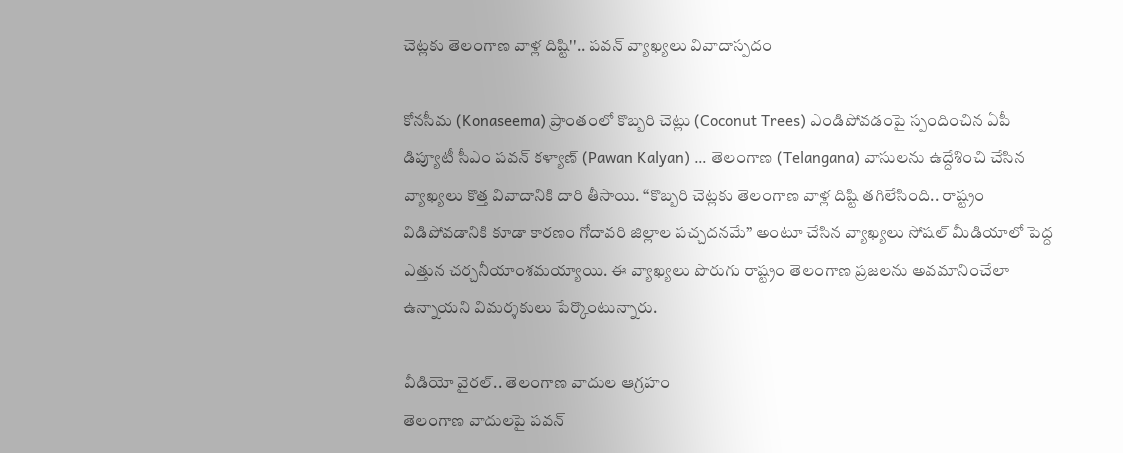చెట్లకు తెలంగాణ వాళ్ల దిష్టి''.. పవన్ వ్యాఖ్య‌లు వివాదాస్ప‌దం

కోనసీమ (Konaseema) ప్రాంతంలో కొబ్బరి చెట్లు (Coconut Trees) ఎండిపోవడంపై స్పందించిన ఏపీ డిప్యూటీ సీఎం ప‌వ‌న్ క‌ళ్యాణ్‌ (Pawan Kalyan) … తెలంగాణ (Telangana) వాసుల‌ను ఉద్దేశించి చేసిన వ్యాఖ్య‌లు కొత్త వివాదానికి దారి తీసాయి. “కొబ్బ‌రి చెట్ల‌కు తెలంగాణ వాళ్ల దిష్టి తగిలేసింది.. రాష్ట్రం విడిపోవడానికి కూడా కారణం గోదావరి జిల్లాల పచ్చదనమే” అంటూ చేసిన వ్యాఖ్యలు సోషల్ మీడియాలో పెద్ద ఎత్తున చర్చనీయాంశమయ్యాయి. ఈ వ్యాఖ్యలు పొరుగు రాష్ట్రం తెలంగాణ ప్రజలను అవమానించేలా ఉన్నాయని విమర్శకులు పేర్కొంటున్నారు.

వీడియో వైర‌ల్‌.. తెలంగాణ వాదుల ఆగ్రహం
తెలంగాణ వాదుల‌పై ప‌వ‌న్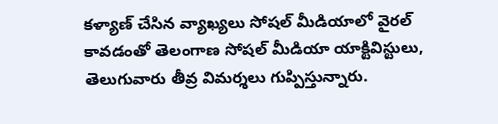క‌ళ్యాణ్ చేసిన వ్యాఖ్య‌లు సోష‌ల్ మీడియాలో వైర‌ల్ కావడంతో తెలంగాణ సోషల్ మీడియా యాక్టివిస్టులు, తెలుగువారు తీవ్ర విమర్శలు గుప్పిస్తున్నారు.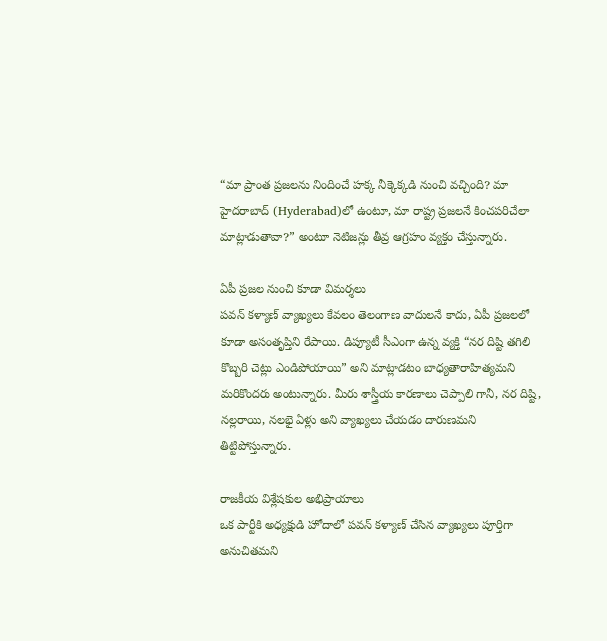“మా ప్రాంత ప్రజలను నిందించే హ‌క్క నీక్కెక్కడి నుంచి వచ్చింది? మా హైదరాబాద్‌ (Hyderabad)లో ఉంటూ, మా రాష్ట్ర ప్ర‌జ‌ల‌నే కించ‌ప‌రిచేలా మాట్లాడుతావా?” అంటూ నెటిజన్లు తీవ్ర ఆగ్ర‌హం వ్య‌క్తం చేస్తున్నారు.

ఏపీ ప్రజల నుంచి కూడా విమర్శలు
ప‌వ‌న్ క‌ళ్యాణ్ వ్యాఖ్యలు కేవలం తెలంగాణ వాదులనే కాదు, ఏపీ ప్రజలలో కూడా అసంతృప్తిని రేపాయి. డిప్యూటీ సీఎంగా ఉన్న వ్యక్తి “నర దిష్టి తగిలి కొబ్బరి చెట్లు ఎండిపోయాయి” అని మాట్లాడటం బాధ్యతారాహిత్యమని మరికొందరు అంటున్నారు. మీరు శాస్త్రీయ కారణాలు చెప్పాలి గానీ, న‌ర దిష్టి, న‌ల్ల‌రాయి, న‌ల‌భై ఏళ్లు అని వ్యాఖ్యలు చేయడం దారుణ‌మ‌ని తిట్టిపోస్తున్నారు.

రాజకీయ విశ్లేషకుల అభిప్రాయాలు
ఒక పార్టీకి అధ్య‌క్షుడి హోదాలో ప‌వ‌న్ క‌ళ్యాణ్ చేసిన‌ వ్యాఖ్యలు పూర్తిగా అనుచితమని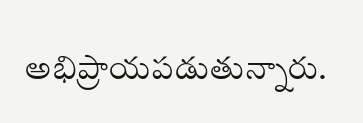అభిప్రాయపడుతున్నారు.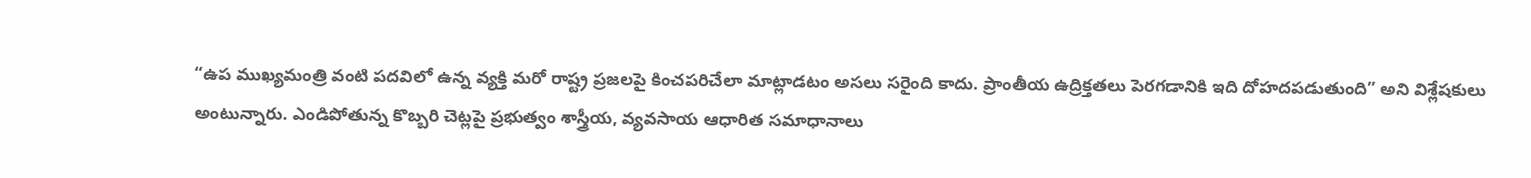“ఉప ముఖ్యమంత్రి వంటి పదవిలో ఉన్న వ్యక్తి మరో రాష్ట్ర ప్రజలపై కించపరిచేలా మాట్లాడటం అసలు సరైంది కాదు. ప్రాంతీయ ఉద్రిక్తతలు పెరగడానికి ఇది దోహదపడుతుంది” అని విశ్లేషకులు అంటున్నారు. ఎండిపోతున్న కొబ్బరి చెట్లపై ప్రభుత్వం శాస్త్రీయ, వ్యవసాయ ఆధారిత సమాధానాలు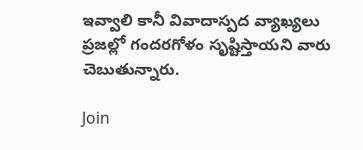ఇవ్వాలి కానీ వివాదాస్పద వ్యాఖ్యలు ప్రజల్లో గందరగోళం సృష్టిస్తాయని వారు చెబుతున్నారు.

Join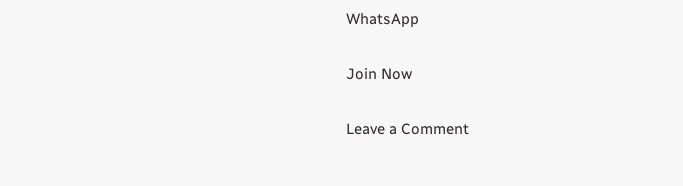WhatsApp

Join Now

Leave a Comment